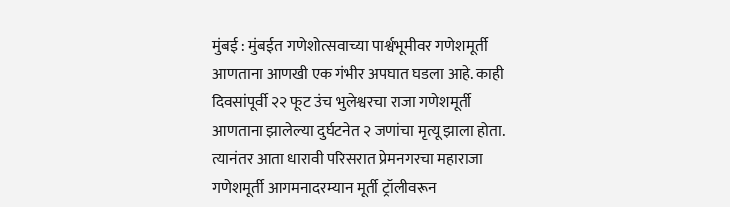मुंबई : मुंबईत गणेशोत्सवाच्या पार्श्वभूमीवर गणेशमूर्ती आणताना आणखी एक गंभीर अपघात घडला आहे. काही दिवसांपूर्वी २२ फूट उंच भुलेश्वरचा राजा गणेशमूर्ती आणताना झालेल्या दुर्घटनेत २ जणांचा मृत्यू झाला होता. त्यानंतर आता धारावी परिसरात प्रेमनगरचा महाराजा गणेशमूर्ती आगमनादरम्यान मूर्ती ट्रॉलीवरून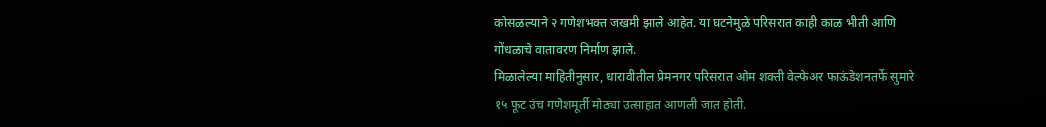कोसळल्याने २ गणेशभक्त जखमी झाले आहेत. या घटनेमुळे परिसरात काही काळ भीती आणि गोंधळाचे वातावरण निर्माण झाले.
मिळालेल्या माहितीनुसार, धारावीतील प्रेमनगर परिसरात ओम शक्ती वेल्फेअर फाऊंडेशनतर्फे सुमारे १५ फूट उंच गणेशमूर्ती मोठ्या उत्साहात आणली जात होती.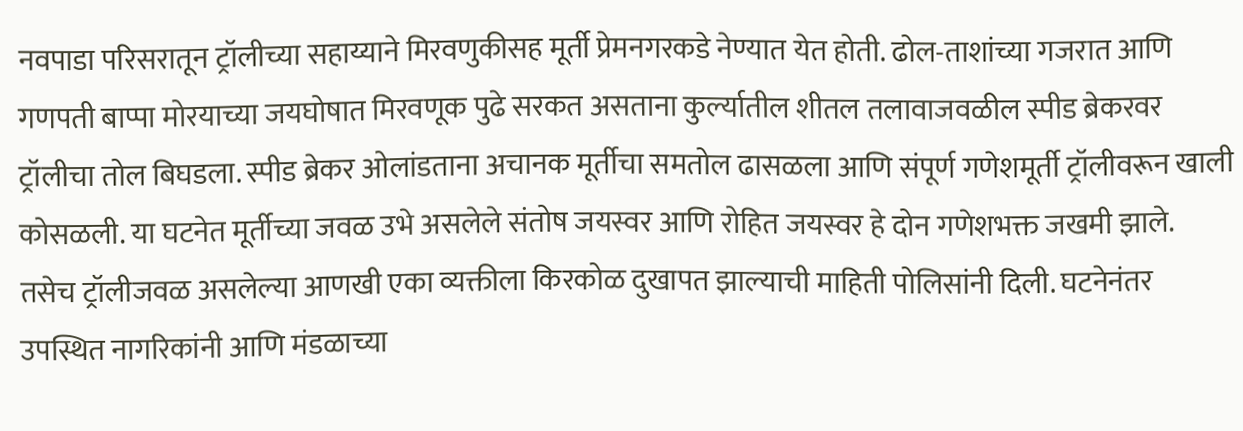नवपाडा परिसरातून ट्रॉलीच्या सहाय्याने मिरवणुकीसह मूर्ती प्रेमनगरकडे नेण्यात येत होती. ढोल-ताशांच्या गजरात आणि गणपती बाप्पा मोरयाच्या जयघोषात मिरवणूक पुढे सरकत असताना कुर्ल्यातील शीतल तलावाजवळील स्पीड ब्रेकरवर ट्रॉलीचा तोल बिघडला. स्पीड ब्रेकर ओलांडताना अचानक मूर्तीचा समतोल ढासळला आणि संपूर्ण गणेशमूर्ती ट्रॉलीवरून खाली कोसळली. या घटनेत मूर्तीच्या जवळ उभे असलेले संतोष जयस्वर आणि रोहित जयस्वर हे दोन गणेशभक्त जखमी झाले. तसेच ट्रॉलीजवळ असलेल्या आणखी एका व्यक्तीला किरकोळ दुखापत झाल्याची माहिती पोलिसांनी दिली. घटनेनंतर उपस्थित नागरिकांनी आणि मंडळाच्या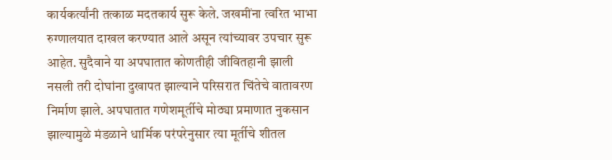कार्यकर्त्यांनी तत्काळ मदतकार्य सुरू केले. जखमींना त्वरित भाभा रुग्णालयात दाखल करण्यात आले असून त्यांच्यावर उपचार सुरू आहेत. सुदैवाने या अपघातात कोणतीही जीवितहानी झाली नसली तरी दोघांना दुखापत झाल्याने परिसरात चिंतेचे वातावरण निर्माण झाले. अपघातात गणेशमूर्तीचे मोठ्या प्रमाणात नुकसान झाल्यामुळे मंडळाने धार्मिक परंपरेनुसार त्या मूर्तीचे शीतल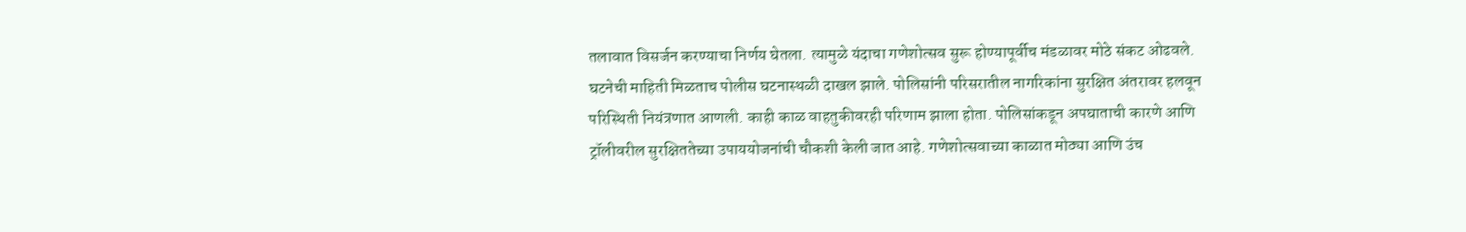तलावात विसर्जन करण्याचा निर्णय घेतला. त्यामुळे यंदाचा गणेशोत्सव सुरू होण्यापूर्वीच मंडळावर मोठे संकट ओढवले. घटनेची माहिती मिळताच पोलीस घटनास्थळी दाखल झाले. पोलिसांनी परिसरातील नागरिकांना सुरक्षित अंतरावर हलवून परिस्थिती नियंत्रणात आणली. काही काळ वाहतुकीवरही परिणाम झाला होता. पोलिसांकडून अपघाताची कारणे आणि ट्रॉलीवरील सुरक्षिततेच्या उपाययोजनांची चौकशी केली जात आहे. गणेशोत्सवाच्या काळात मोठ्या आणि उंच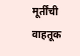मूर्तींची वाहतूक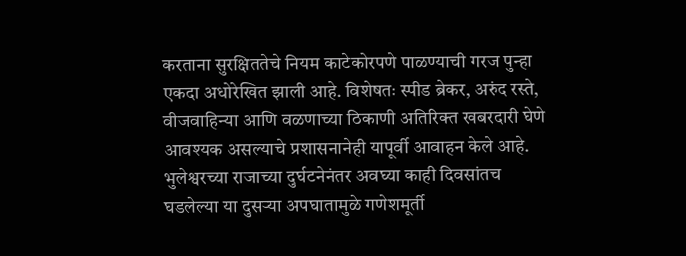करताना सुरक्षिततेचे नियम काटेकोरपणे पाळण्याची गरज पुन्हा एकदा अधोरेखित झाली आहे. विशेषतः स्पीड ब्रेकर, अरुंद रस्ते, वीजवाहिन्या आणि वळणाच्या ठिकाणी अतिरिक्त खबरदारी घेणे आवश्यक असल्याचे प्रशासनानेही यापूर्वी आवाहन केले आहे. भुलेश्वरच्या राजाच्या दुर्घटनेनंतर अवघ्या काही दिवसांतच घडलेल्या या दुसऱ्या अपघातामुळे गणेशमूर्ती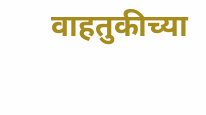वाहतुकीच्या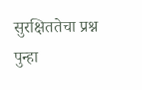सुरक्षिततेचा प्रश्न पुन्हा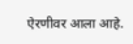ऐरणीवर आला आहे.